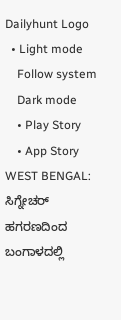Dailyhunt Logo
  • Light mode
    Follow system
    Dark mode
    • Play Story
    • App Story
WEST BENGAL: ಸಿಗ್ನೇಚರ್ ಹಗರಣದಿಂದ ಬಂಗಾಳದಲ್ಲಿ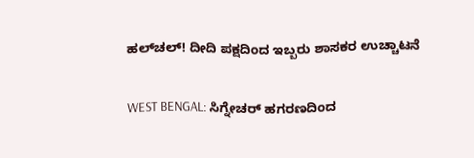ಹಲ್‌ಚಲ್‌! ದೀದಿ ಪಕ್ಷದಿಂದ ಇಬ್ಬರು ಶಾಸಕರ ಉಚ್ಚಾಟನೆ

WEST BENGAL: ಸಿಗ್ನೇಚರ್ ಹಗರಣದಿಂದ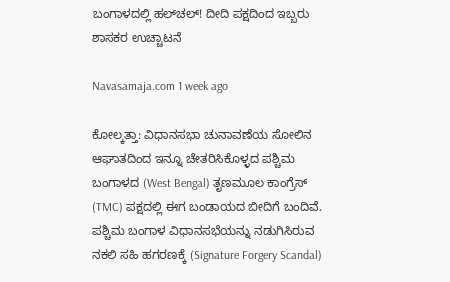ಬಂಗಾಳದಲ್ಲಿ ಹಲ್‌ಚಲ್‌! ದೀದಿ ಪಕ್ಷದಿಂದ ಇಬ್ಬರು ಶಾಸಕರ ಉಚ್ಚಾಟನೆ

Navasamaja.com 1 week ago

ಕೋಲ್ಕತ್ತಾ: ವಿಧಾನಸಭಾ ಚುನಾವಣೆಯ ಸೋಲಿನ ಆಘಾತದಿಂದ ಇನ್ನೂ ಚೇತರಿಸಿಕೊಳ್ಳದ ಪಶ್ಚಿಮ ಬಂಗಾಳದ (West Bengal) ತೃಣಮೂಲ ಕಾಂಗ್ರೆಸ್ (TMC) ಪಕ್ಷದಲ್ಲಿ ಈಗ ಬಂಡಾಯದ ಬೀದಿಗೆ ಬಂದಿವೆ. ಪಶ್ಚಿಮ ಬಂಗಾಳ ವಿಧಾನಸಭೆಯನ್ನು ನಡುಗಿಸಿರುವ ನಕಲಿ ಸಹಿ ಹಗರಣಕ್ಕೆ (Signature Forgery Scandal)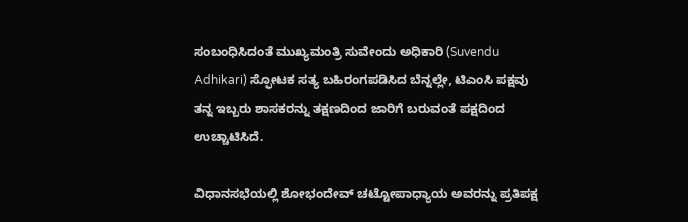ಸಂಬಂಧಿಸಿದಂತೆ ಮುಖ್ಯಮಂತ್ರಿ ಸುವೇಂದು ಅಧಿಕಾರಿ (Suvendu Adhikari) ಸ್ಫೋಟಕ ಸತ್ಯ ಬಹಿರಂಗಪಡಿಸಿದ ಬೆನ್ನಲ್ಲೇ, ಟಿಎಂಸಿ ಪಕ್ಷವು ತನ್ನ ಇಬ್ಬರು ಶಾಸಕರನ್ನು ತಕ್ಷಣದಿಂದ ಜಾರಿಗೆ ಬರುವಂತೆ ಪಕ್ಷದಿಂದ ಉಚ್ಚಾಟಿಸಿದೆ.

ವಿಧಾನಸಭೆಯಲ್ಲಿ ಶೋಭಂದೇವ್ ಚಟ್ಟೋಪಾಧ್ಯಾಯ ಅವರನ್ನು ಪ್ರತಿಪಕ್ಷ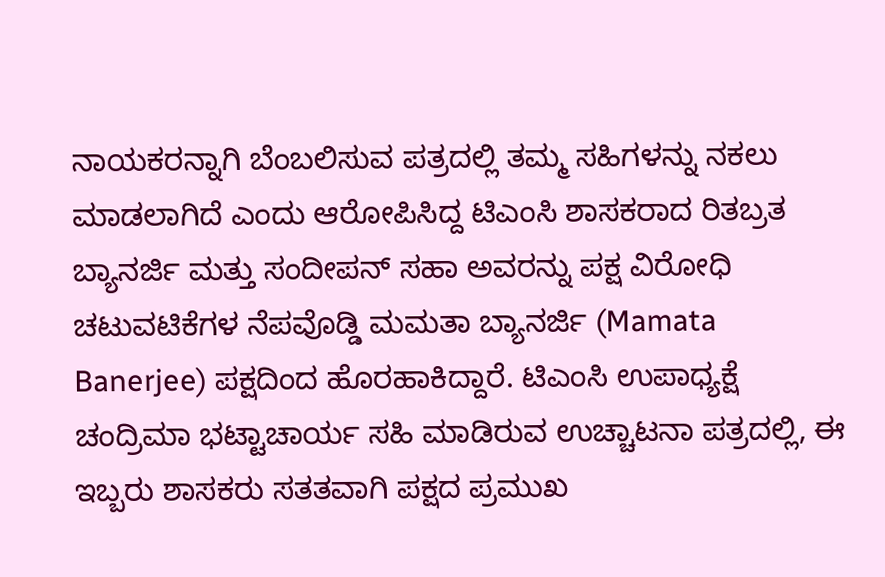ನಾಯಕರನ್ನಾಗಿ ಬೆಂಬಲಿಸುವ ಪತ್ರದಲ್ಲಿ ತಮ್ಮ ಸಹಿಗಳನ್ನು ನಕಲು ಮಾಡಲಾಗಿದೆ ಎಂದು ಆರೋಪಿಸಿದ್ದ ಟಿಎಂಸಿ ಶಾಸಕರಾದ ರಿತಬ್ರತ ಬ್ಯಾನರ್ಜಿ ಮತ್ತು ಸಂದೀಪನ್ ಸಹಾ ಅವರನ್ನು ಪಕ್ಷ ವಿರೋಧಿ ಚಟುವಟಿಕೆಗಳ ನೆಪವೊಡ್ಡಿ ಮಮತಾ ಬ್ಯಾನರ್ಜಿ (Mamata Banerjee) ಪಕ್ಷದಿಂದ ಹೊರಹಾಕಿದ್ದಾರೆ. ಟಿಎಂಸಿ ಉಪಾಧ್ಯಕ್ಷೆ ಚಂದ್ರಿಮಾ ಭಟ್ಟಾಚಾರ್ಯ ಸಹಿ ಮಾಡಿರುವ ಉಚ್ಚಾಟನಾ ಪತ್ರದಲ್ಲಿ, ಈ ಇಬ್ಬರು ಶಾಸಕರು ಸತತವಾಗಿ ಪಕ್ಷದ ಪ್ರಮುಖ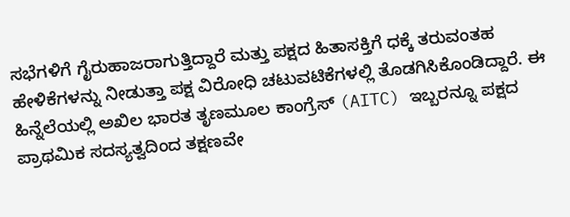ಸಭೆಗಳಿಗೆ ಗೈರುಹಾಜರಾಗುತ್ತಿದ್ದಾರೆ ಮತ್ತು ಪಕ್ಷದ ಹಿತಾಸಕ್ತಿಗೆ ಧಕ್ಕೆ ತರುವಂತಹ ಹೇಳಿಕೆಗಳನ್ನು ನೀಡುತ್ತಾ ಪಕ್ಷ ವಿರೋಧಿ ಚಟುವಟಿಕೆಗಳಲ್ಲಿ ತೊಡಗಿಸಿಕೊಂಡಿದ್ದಾರೆ. ಈ ಹಿನ್ನೆಲೆಯಲ್ಲಿ ಅಖಿಲ ಭಾರತ ತೃಣಮೂಲ ಕಾಂಗ್ರೆಸ್ (AITC) ಇಬ್ಬರನ್ನೂ ಪಕ್ಷದ ಪ್ರಾಥಮಿಕ ಸದಸ್ಯತ್ವದಿಂದ ತಕ್ಷಣವೇ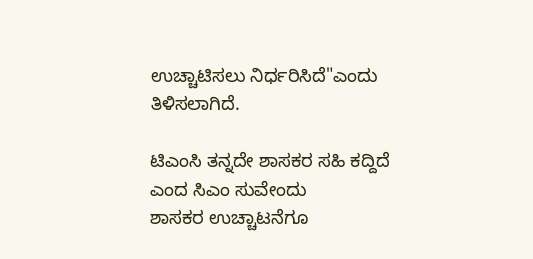ಉಚ್ಚಾಟಿಸಲು ನಿರ್ಧರಿಸಿದೆ"ಎಂದು ತಿಳಿಸಲಾಗಿದೆ.

ಟಿಎಂಸಿ ತನ್ನದೇ ಶಾಸಕರ ಸಹಿ ಕದ್ದಿದೆ ಎಂದ ಸಿಎಂ ಸುವೇಂದು
ಶಾಸಕರ ಉಚ್ಚಾಟನೆಗೂ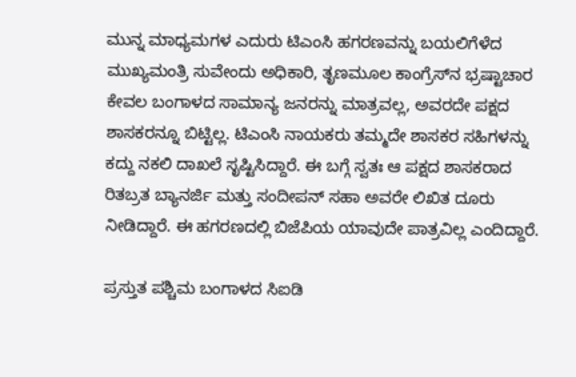ಮುನ್ನ ಮಾಧ್ಯಮಗಳ ಎದುರು ಟಿಎಂಸಿ ಹಗರಣವನ್ನು ಬಯಲಿಗೆಳೆದ ಮುಖ್ಯಮಂತ್ರಿ ಸುವೇಂದು ಅಧಿಕಾರಿ, ತೃಣಮೂಲ ಕಾಂಗ್ರೆಸ್‌ನ ಭ್ರಷ್ಟಾಚಾರ ಕೇವಲ ಬಂಗಾಳದ ಸಾಮಾನ್ಯ ಜನರನ್ನು ಮಾತ್ರವಲ್ಲ, ಅವರದೇ ಪಕ್ಷದ ಶಾಸಕರನ್ನೂ ಬಿಟ್ಟಿಲ್ಲ. ಟಿಎಂಸಿ ನಾಯಕರು ತಮ್ಮದೇ ಶಾಸಕರ ಸಹಿಗಳನ್ನು ಕದ್ದು ನಕಲಿ ದಾಖಲೆ ಸೃಷ್ಟಿಸಿದ್ದಾರೆ. ಈ ಬಗ್ಗೆ ಸ್ವತಃ ಆ ಪಕ್ಷದ ಶಾಸಕರಾದ ರಿತಬ್ರತ ಬ್ಯಾನರ್ಜಿ ಮತ್ತು ಸಂದೀಪನ್ ಸಹಾ ಅವರೇ ಲಿಖಿತ ದೂರು ನೀಡಿದ್ದಾರೆ. ಈ ಹಗರಣದಲ್ಲಿ ಬಿಜೆಪಿಯ ಯಾವುದೇ ಪಾತ್ರವಿಲ್ಲ ಎಂದಿದ್ದಾರೆ.

ಪ್ರಸ್ತುತ ಪಶ್ಚಿಮ ಬಂಗಾಳದ ಸಿಐಡಿ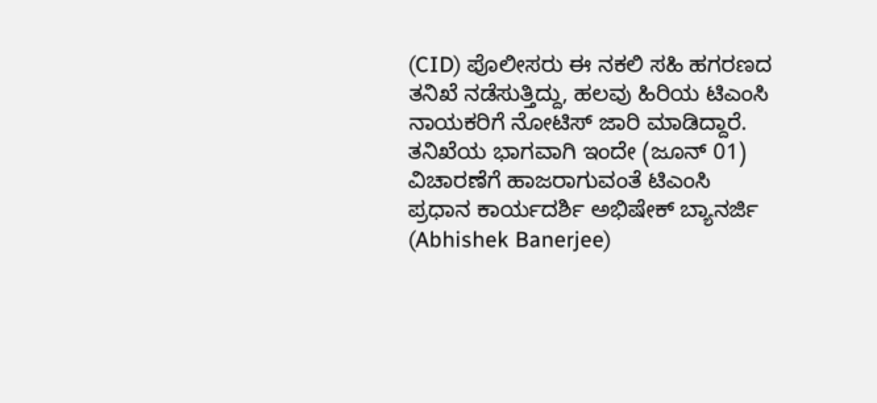(CID) ಪೊಲೀಸರು ಈ ನಕಲಿ ಸಹಿ ಹಗರಣದ ತನಿಖೆ ನಡೆಸುತ್ತಿದ್ದು, ಹಲವು ಹಿರಿಯ ಟಿಎಂಸಿ ನಾಯಕರಿಗೆ ನೋಟಿಸ್ ಜಾರಿ ಮಾಡಿದ್ದಾರೆ. ತನಿಖೆಯ ಭಾಗವಾಗಿ ಇಂದೇ (ಜೂನ್ 01) ವಿಚಾರಣೆಗೆ ಹಾಜರಾಗುವಂತೆ ಟಿಎಂಸಿ ಪ್ರಧಾನ ಕಾರ್ಯದರ್ಶಿ ಅಭಿಷೇಕ್ ಬ್ಯಾನರ್ಜಿ (Abhishek Banerjee)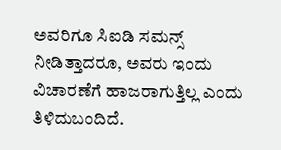ಅವರಿಗೂ ಸಿಐಡಿ ಸಮನ್ಸ್ ನೀಡಿತ್ತಾದರೂ, ಅವರು ಇಂದು ವಿಚಾರಣೆಗೆ ಹಾಜರಾಗುತ್ತಿಲ್ಲ ಎಂದು ತಿಳಿದುಬಂದಿದೆ.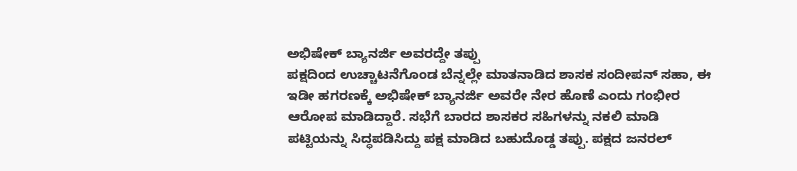ಅಭಿಷೇಕ್ ಬ್ಯಾನರ್ಜಿ ಅವರದ್ದೇ ತಪ್ಪು
ಪಕ್ಷದಿಂದ ಉಚ್ಚಾಟನೆಗೊಂಡ ಬೆನ್ನಲ್ಲೇ ಮಾತನಾಡಿದ ಶಾಸಕ ಸಂದೀಪನ್ ಸಹಾ, ಈ ಇಡೀ ಹಗರಣಕ್ಕೆ ಅಭಿಷೇಕ್ ಬ್ಯಾನರ್ಜಿ ಅವರೇ ನೇರ ಹೊಣೆ ಎಂದು ಗಂಭೀರ ಆರೋಪ ಮಾಡಿದ್ದಾರೆ. ಸಭೆಗೆ ಬಾರದ ಶಾಸಕರ ಸಹಿಗಳನ್ನು ನಕಲಿ ಮಾಡಿ ಪಟ್ಟಿಯನ್ನು ಸಿದ್ಧಪಡಿಸಿದ್ದು ಪಕ್ಷ ಮಾಡಿದ ಬಹುದೊಡ್ಡ ತಪ್ಪು. ಪಕ್ಷದ ಜನರಲ್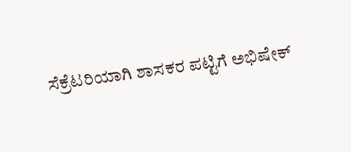ಸೆಕ್ರೆಟರಿಯಾಗಿ ಶಾಸಕರ ಪಟ್ಟಿಗೆ ಅಭಿಷೇಕ್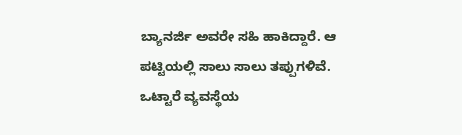ಬ್ಯಾನರ್ಜಿ ಅವರೇ ಸಹಿ ಹಾಕಿದ್ದಾರೆ. ಆ ಪಟ್ಟಿಯಲ್ಲಿ ಸಾಲು ಸಾಲು ತಪ್ಪುಗಳಿವೆ. ಒಟ್ಟಾರೆ ವ್ಯವಸ್ಥೆಯ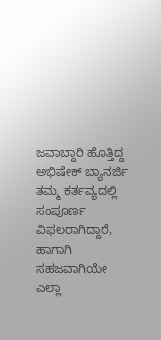ಜವಾಬ್ದಾರಿ ಹೊತ್ತಿದ್ದ ಅಭಿಷೇಕ್ ಬ್ಯಾನರ್ಜಿ ತಮ್ಮ ಕರ್ತವ್ಯದಲ್ಲಿ ಸಂಪೂರ್ಣ ವಿಫಲರಾಗಿದ್ದಾರೆ, ಹಾಗಾಗಿ ಸಹಜವಾಗಿಯೇ ಎಲ್ಲಾ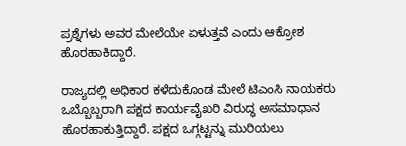ಪ್ರಶ್ನೆಗಳು ಅವರ ಮೇಲೆಯೇ ಏಳುತ್ತವೆ ಎಂದು ಆಕ್ರೋಶ ಹೊರಹಾಕಿದ್ದಾರೆ.

ರಾಜ್ಯದಲ್ಲಿ ಅಧಿಕಾರ ಕಳೆದುಕೊಂಡ ಮೇಲೆ ಟಿಎಂಸಿ ನಾಯಕರು ಒಬ್ಬೊಬ್ಬರಾಗಿ ಪಕ್ಷದ ಕಾರ್ಯವೈಖರಿ ವಿರುದ್ಧ ಅಸಮಾಧಾನ ಹೊರಹಾಕುತ್ತಿದ್ದಾರೆ. ಪಕ್ಷದ ಒಗ್ಗಟ್ಟನ್ನು ಮುರಿಯಲು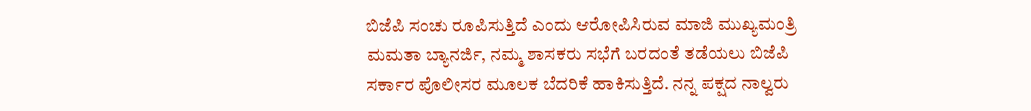ಬಿಜೆಪಿ ಸಂಚು ರೂಪಿಸುತ್ತಿದೆ ಎಂದು ಆರೋಪಿಸಿರುವ ಮಾಜಿ ಮುಖ್ಯಮಂತ್ರಿ ಮಮತಾ ಬ್ಯಾನರ್ಜಿ, ನಮ್ಮ ಶಾಸಕರು ಸಭೆಗೆ ಬರದಂತೆ ತಡೆಯಲು ಬಿಜೆಪಿ ಸರ್ಕಾರ ಪೊಲೀಸರ ಮೂಲಕ ಬೆದರಿಕೆ ಹಾಕಿಸುತ್ತಿದೆ. ನನ್ನ ಪಕ್ಷದ ನಾಲ್ವರು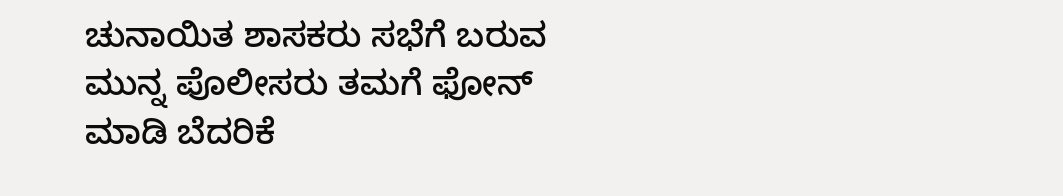ಚುನಾಯಿತ ಶಾಸಕರು ಸಭೆಗೆ ಬರುವ ಮುನ್ನ ಪೊಲೀಸರು ತಮಗೆ ಫೋನ್ ಮಾಡಿ ಬೆದರಿಕೆ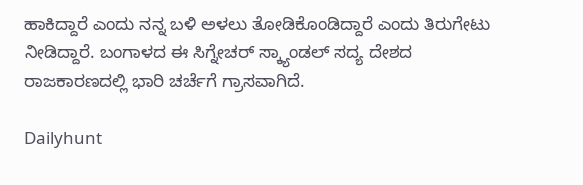ಹಾಕಿದ್ದಾರೆ ಎಂದು ನನ್ನ ಬಳಿ ಅಳಲು ತೋಡಿಕೊಂಡಿದ್ದಾರೆ ಎಂದು ತಿರುಗೇಟು ನೀಡಿದ್ದಾರೆ. ಬಂಗಾಳದ ಈ ಸಿಗ್ನೇಚರ್ ಸ್ಕ್ಯಾಂಡಲ್ ಸದ್ಯ ದೇಶದ ರಾಜಕಾರಣದಲ್ಲಿ ಭಾರಿ ಚರ್ಚೆಗೆ ಗ್ರಾಸವಾಗಿದೆ.

Dailyhunt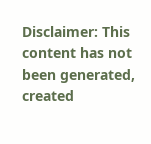Disclaimer: This content has not been generated, created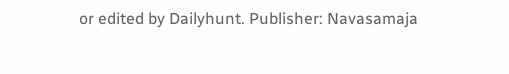or edited by Dailyhunt. Publisher: Navasamaja